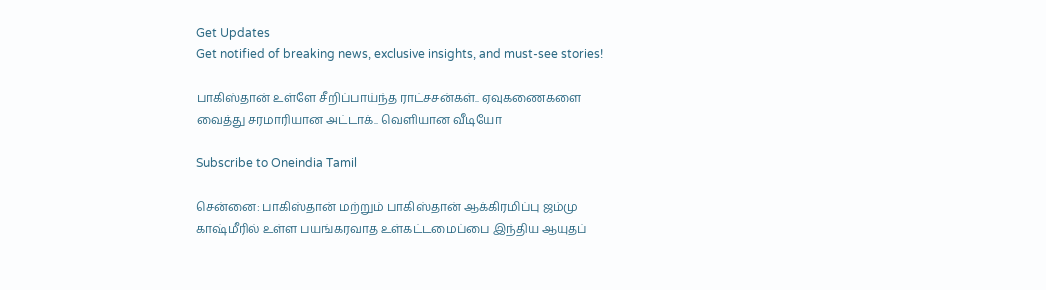Get Updates
Get notified of breaking news, exclusive insights, and must-see stories!

பாகிஸ்தான் உள்ளே சீறிப்பாய்ந்த ராட்சசன்கள்.. ஏவுகணைகளை வைத்து சரமாரியான அட்டாக்.. வெளியான வீடியோ

Subscribe to Oneindia Tamil

சென்னை: பாகிஸ்தான் மற்றும் பாகிஸ்தான் ஆக்கிரமிப்பு ஜம்மு காஷ்மீரில் உள்ள பயங்கரவாத உள்கட்டமைப்பை இந்திய ஆயுதப்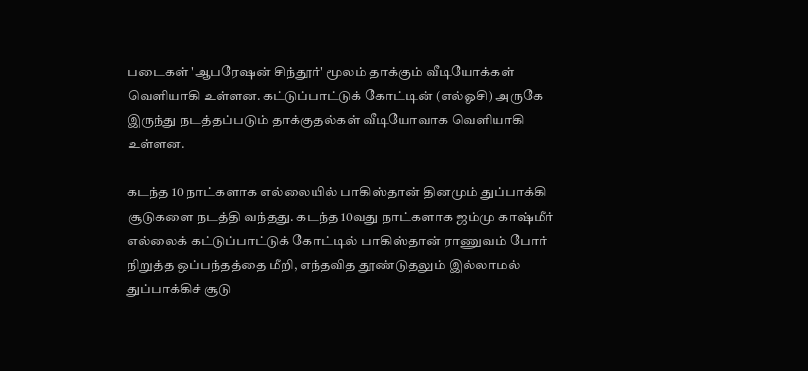படைகள் 'ஆபரேஷன் சிந்தூர்' மூலம் தாக்கும் வீடியோக்கள் வெளியாகி உள்ளன. கட்டுப்பாட்டுக் கோட்டின் (எல்ஓசி) அருகே இருந்து நடத்தப்படும் தாக்குதல்கள் வீடியோவாக வெளியாகி உள்ளன.

கடந்த 10 நாட்களாக எல்லையில் பாகிஸ்தான் தினமும் துப்பாக்கி சூடுகளை நடத்தி வந்தது. கடந்த 10வது நாட்களாக ஜம்மு காஷ்மீர் எல்லைக் கட்டுப்பாட்டுக் கோட்டில் பாகிஸ்தான் ராணுவம் போர் நிறுத்த ஒப்பந்தத்தை மீறி, எந்தவித தூண்டுதலும் இல்லாமல் துப்பாக்கிச் சூடு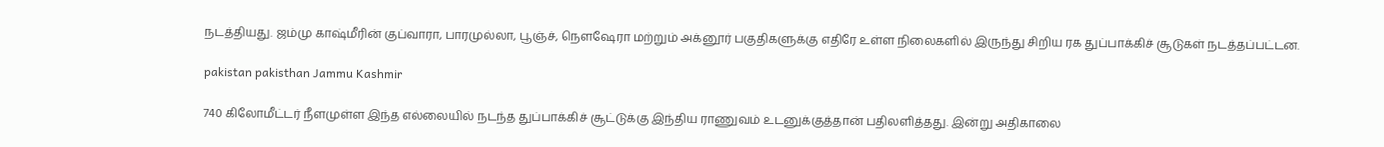நடத்தியது. ஜம்மு காஷ்மீரின் குப்வாரா, பாரமுல்லா, பூஞ்ச், நௌஷேரா மற்றும் அக்னூர் பகுதிகளுக்கு எதிரே உள்ள நிலைகளில் இருந்து சிறிய ரக துப்பாக்கிச் சூடுகள் நடத்தப்பட்டன.

pakistan pakisthan Jammu Kashmir

740 கிலோமீட்டர் நீளமுள்ள இந்த எல்லையில் நடந்த துப்பாக்கிச் சூட்டுக்கு இந்திய ராணுவம் உடனுக்குத்தான் பதிலளித்தது. இன்று அதிகாலை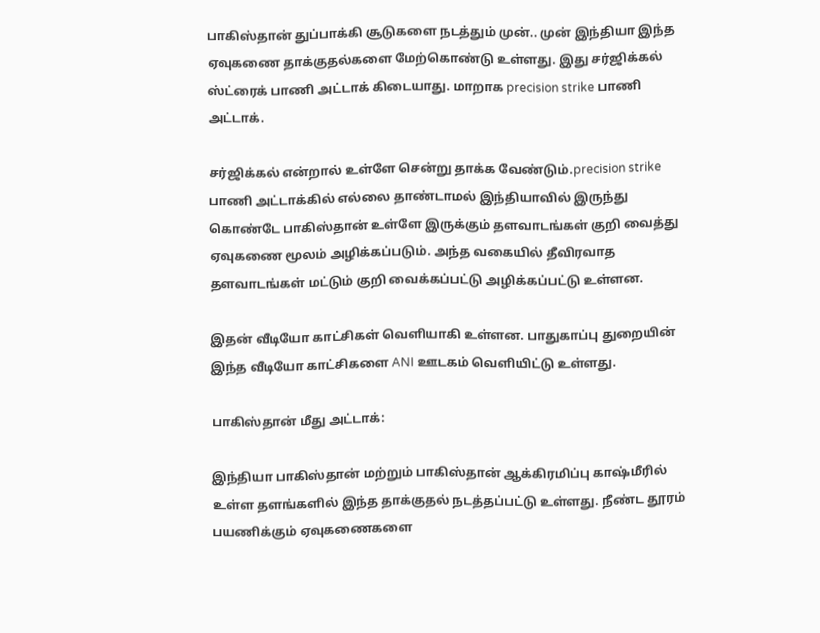பாகிஸ்தான் துப்பாக்கி சூடுகளை நடத்தும் முன்.. முன் இந்தியா இந்த ஏவுகணை தாக்குதல்களை மேற்கொண்டு உள்ளது. இது சர்ஜிக்கல் ஸ்ட்ரைக் பாணி அட்டாக் கிடையாது. மாறாக precision strike பாணி அட்டாக்.

சர்ஜிக்கல் என்றால் உள்ளே சென்று தாக்க வேண்டும்.precision strike பாணி அட்டாக்கில் எல்லை தாண்டாமல் இந்தியாவில் இருந்து கொண்டே பாகிஸ்தான் உள்ளே இருக்கும் தளவாடங்கள் குறி வைத்து ஏவுகணை மூலம் அழிக்கப்படும். அந்த வகையில் தீவிரவாத தளவாடங்கள் மட்டும் குறி வைக்கப்பட்டு அழிக்கப்பட்டு உள்ளன.

இதன் வீடியோ காட்சிகள் வெளியாகி உள்ளன. பாதுகாப்பு துறையின் இந்த வீடியோ காட்சிகளை ANI ஊடகம் வெளியிட்டு உள்ளது.

பாகிஸ்தான் மீது அட்டாக்:

இந்தியா பாகிஸ்தான் மற்றும் பாகிஸ்தான் ஆக்கிரமிப்பு காஷ்மீரில் உள்ள தளங்களில் இந்த தாக்குதல் நடத்தப்பட்டு உள்ளது. நீண்ட தூரம் பயணிக்கும் ஏவுகணைகளை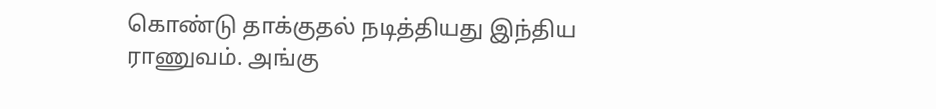கொண்டு தாக்குதல் நடித்தியது இந்திய ராணுவம். அங்கு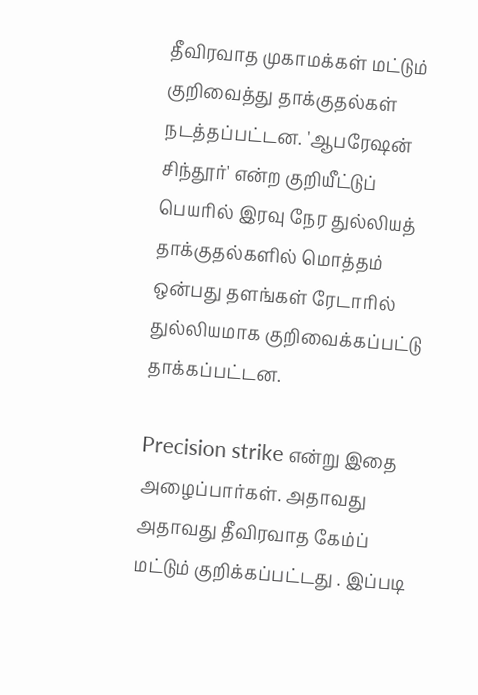தீவிரவாத முகாமக்கள் மட்டும் குறிவைத்து தாக்குதல்கள் நடத்தப்பட்டன. 'ஆபரேஷன் சிந்தூர்' என்ற குறியீட்டுப் பெயரில் இரவு நேர துல்லியத் தாக்குதல்களில் மொத்தம் ஒன்பது தளங்கள் ரேடாரில் துல்லியமாக குறிவைக்கப்பட்டு தாக்கப்பட்டன.

Precision strike என்று இதை அழைப்பார்கள். அதாவது அதாவது தீவிரவாத கேம்ப் மட்டும் குறிக்கப்பட்டது . இப்படி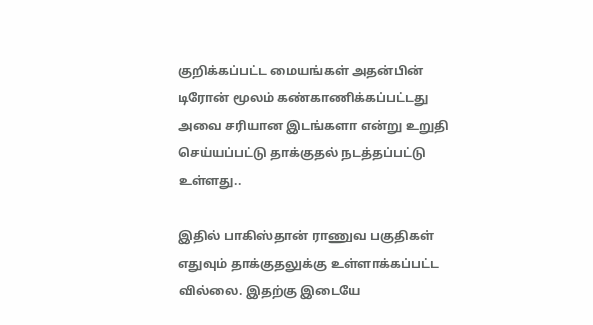குறிக்கப்பட்ட மையங்கள் அதன்பின் டிரோன் மூலம் கண்காணிக்கப்பட்டது அவை சரியான இடங்களா என்று உறுதி செய்யப்பட்டு தாக்குதல் நடத்தப்பட்டு உள்ளது..

இதில் பாகிஸ்தான் ராணுவ பகுதிகள் எதுவும் தாக்குதலுக்கு உள்ளாக்கப்பட்ட வில்லை. இதற்கு இடையே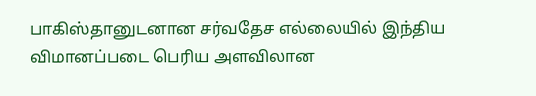பாகிஸ்தானுடனான சர்வதேச எல்லையில் இந்திய விமானப்படை பெரிய அளவிலான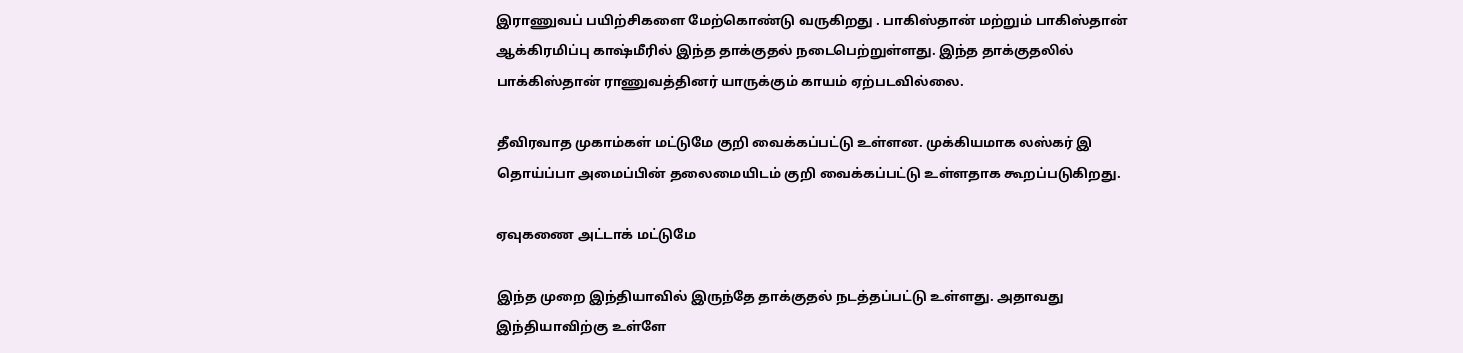இராணுவப் பயிற்சிகளை மேற்கொண்டு வருகிறது . பாகிஸ்தான் மற்றும் பாகிஸ்தான் ஆக்கிரமிப்பு காஷ்மீரில் இந்த தாக்குதல் நடைபெற்றுள்ளது. இந்த தாக்குதலில் பாக்கிஸ்தான் ராணுவத்தினர் யாருக்கும் காயம் ஏற்படவில்லை.

தீவிரவாத முகாம்கள் மட்டுமே குறி வைக்கப்பட்டு உள்ளன. முக்கியமாக லஸ்கர் இ தொய்ப்பா அமைப்பின் தலைமையிடம் குறி வைக்கப்பட்டு உள்ளதாக கூறப்படுகிறது.

ஏவுகணை அட்டாக் மட்டுமே

இந்த முறை இந்தியாவில் இருந்தே தாக்குதல் நடத்தப்பட்டு உள்ளது. அதாவது இந்தியாவிற்கு உள்ளே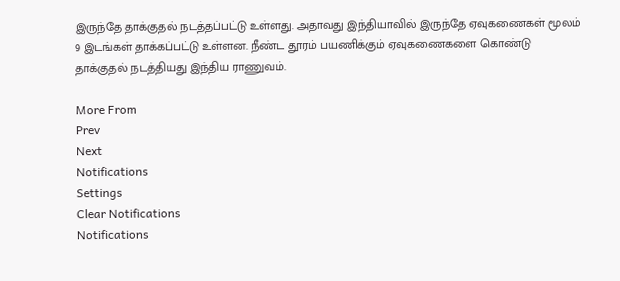இருந்தே தாக்குதல் நடத்தப்பட்டு உள்ளது. அதாவது இந்தியாவில் இருந்தே ஏவுகணைகள் மூலம் 9 இடங்கள் தாக்கப்பட்டு உள்ளன. நீண்ட தூரம் பயணிக்கும் ஏவுகணைகளை கொண்டு தாக்குதல் நடத்தியது இந்திய ராணுவம்.

More From
Prev
Next
Notifications
Settings
Clear Notifications
Notifications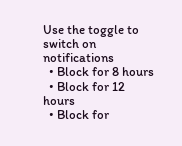Use the toggle to switch on notifications
  • Block for 8 hours
  • Block for 12 hours
  • Block for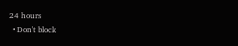24 hours
  • Don't block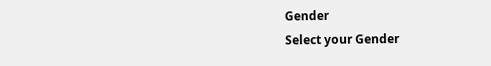Gender
Select your Gender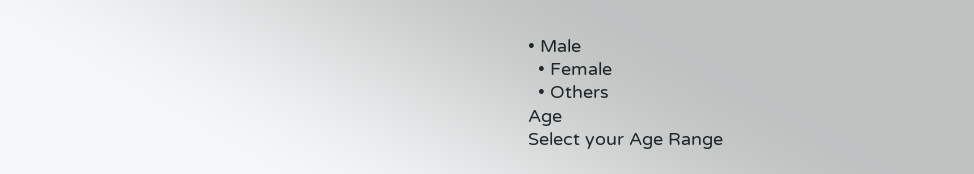• Male
  • Female
  • Others
Age
Select your Age Range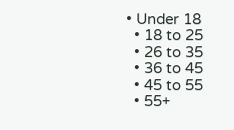• Under 18
  • 18 to 25
  • 26 to 35
  • 36 to 45
  • 45 to 55
  • 55+